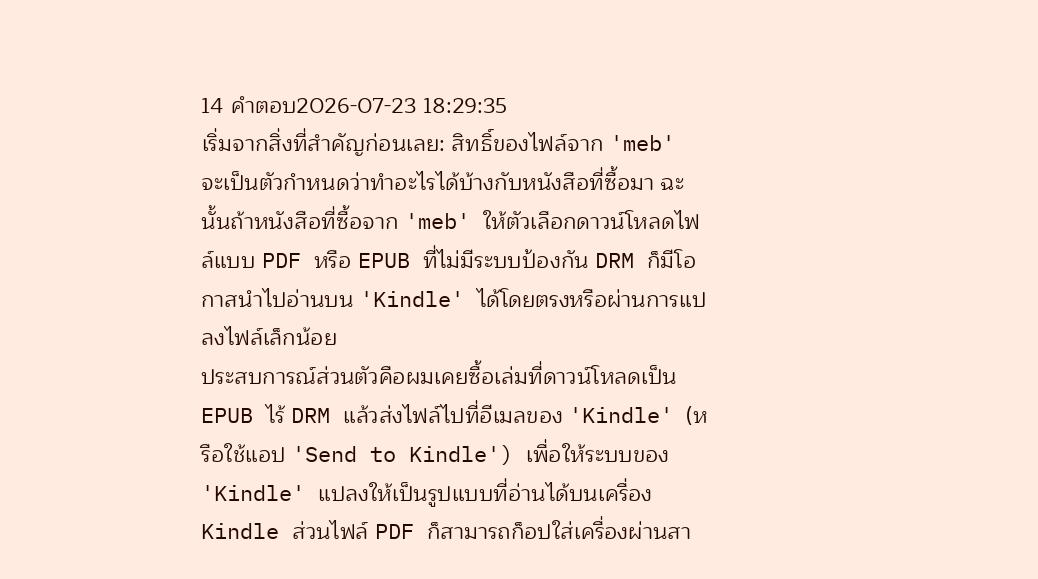14 คำตอบ2026-07-23 18:29:35
เริ่มจากสิ่งที่สำคัญก่อนเลย: สิทธิ์ของไฟล์จาก 'meb' จะเป็นตัวกำหนดว่าทำอะไรได้บ้างกับหนังสือที่ซื้อมา ฉะนั้นถ้าหนังสือที่ซื้อจาก 'meb' ให้ตัวเลือกดาวน์โหลดไฟล์แบบ PDF หรือ EPUB ที่ไม่มีระบบป้องกัน DRM ก็มีโอกาสนำไปอ่านบน 'Kindle' ได้โดยตรงหรือผ่านการแปลงไฟล์เล็กน้อย
ประสบการณ์ส่วนตัวคือผมเคยซื้อเล่มที่ดาวน์โหลดเป็น EPUB ไร้ DRM แล้วส่งไฟล์ไปที่อีเมลของ 'Kindle' (หรือใช้แอป 'Send to Kindle') เพื่อให้ระบบของ 'Kindle' แปลงให้เป็นรูปแบบที่อ่านได้บนเครื่อง Kindle ส่วนไฟล์ PDF ก็สามารถก็อปใส่เครื่องผ่านสา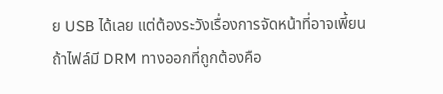ย USB ได้เลย แต่ต้องระวังเรื่องการจัดหน้าที่อาจเพี้ยน
ถ้าไฟล์มี DRM ทางออกที่ถูกต้องคือ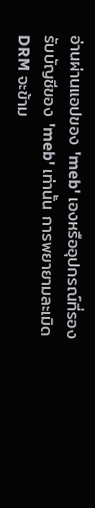อ่านผ่านแอปของ 'meb' เองหรืออุปกรณ์ที่รองรับบัญชีของ 'meb' เท่านั้น การพยายามละเมิด DRM จะข้าม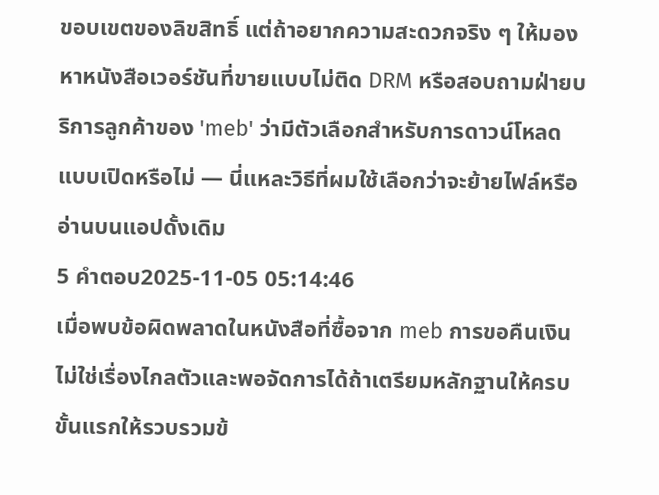ขอบเขตของลิขสิทธิ์ แต่ถ้าอยากความสะดวกจริง ๆ ให้มองหาหนังสือเวอร์ชันที่ขายแบบไม่ติด DRM หรือสอบถามฝ่ายบริการลูกค้าของ 'meb' ว่ามีตัวเลือกสำหรับการดาวน์โหลดแบบเปิดหรือไม่ — นี่แหละวิธีที่ผมใช้เลือกว่าจะย้ายไฟล์หรืออ่านบนแอปดั้งเดิม
5 คำตอบ2025-11-05 05:14:46
เมื่อพบข้อผิดพลาดในหนังสือที่ซื้อจาก meb การขอคืนเงินไม่ใช่เรื่องไกลตัวและพอจัดการได้ถ้าเตรียมหลักฐานให้ครบ
ขั้นแรกให้รวบรวมข้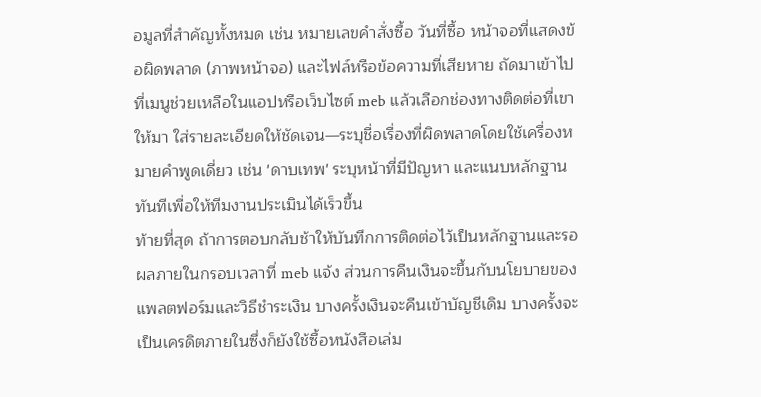อมูลที่สำคัญทั้งหมด เช่น หมายเลขคำสั่งซื้อ วันที่ซื้อ หน้าจอที่แสดงข้อผิดพลาด (ภาพหน้าจอ) และไฟล์หรือข้อความที่เสียหาย ถัดมาเข้าไปที่เมนูช่วยเหลือในแอปหรือเว็บไซต์ meb แล้วเลือกช่องทางติดต่อที่เขาให้มา ใส่รายละเอียดให้ชัดเจน—ระบุชื่อเรื่องที่ผิดพลาดโดยใช้เครื่องหมายคำพูดเดี่ยว เช่น 'ดาบเทพ' ระบุหน้าที่มีปัญหา และแนบหลักฐานทันทีเพื่อให้ทีมงานประเมินได้เร็วขึ้น
ท้ายที่สุด ถ้าการตอบกลับช้าให้บันทึกการติดต่อไว้เป็นหลักฐานและรอผลภายในกรอบเวลาที่ meb แจ้ง ส่วนการคืนเงินจะขึ้นกับนโยบายของแพลตฟอร์มและวิธีชำระเงิน บางครั้งเงินจะคืนเข้าบัญชีเดิม บางครั้งจะเป็นเครดิตภายในซึ่งก็ยังใช้ซื้อหนังสือเล่ม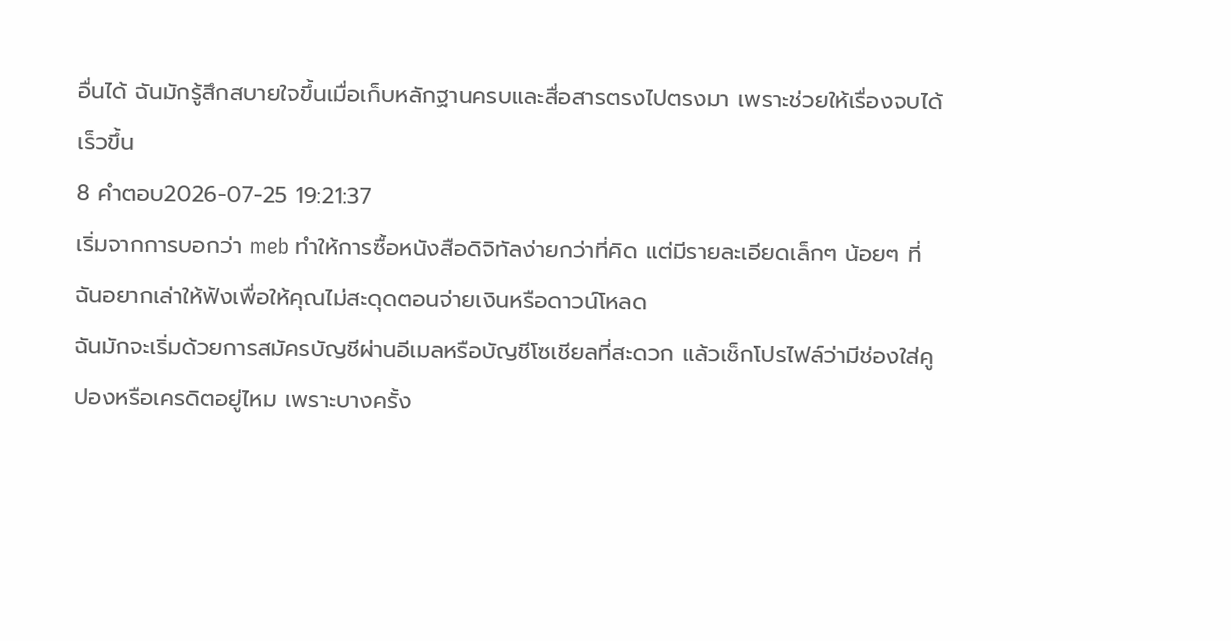อื่นได้ ฉันมักรู้สึกสบายใจขึ้นเมื่อเก็บหลักฐานครบและสื่อสารตรงไปตรงมา เพราะช่วยให้เรื่องจบได้เร็วขึ้น
8 คำตอบ2026-07-25 19:21:37
เริ่มจากการบอกว่า meb ทำให้การซื้อหนังสือดิจิทัลง่ายกว่าที่คิด แต่มีรายละเอียดเล็กๆ น้อยๆ ที่ฉันอยากเล่าให้ฟังเพื่อให้คุณไม่สะดุดตอนจ่ายเงินหรือดาวน์โหลด
ฉันมักจะเริ่มด้วยการสมัครบัญชีผ่านอีเมลหรือบัญชีโซเชียลที่สะดวก แล้วเช็กโปรไฟล์ว่ามีช่องใส่คูปองหรือเครดิตอยู่ไหม เพราะบางครั้ง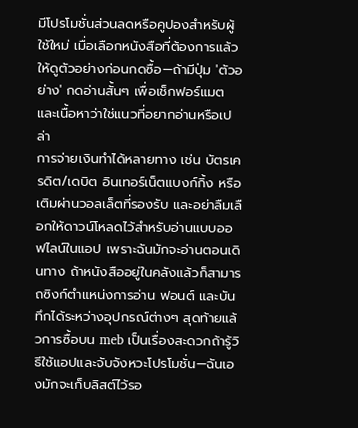มีโปรโมชั่นส่วนลดหรือคูปองสำหรับผู้ใช้ใหม่ เมื่อเลือกหนังสือที่ต้องการแล้วให้ดูตัวอย่างก่อนกดซื้อ—ถ้ามีปุ่ม 'ตัวอย่าง' กดอ่านสั้นๆ เพื่อเช็กฟอร์แมตและเนื้อหาว่าใช่แนวที่อยากอ่านหรือเปล่า
การจ่ายเงินทำได้หลายทาง เช่น บัตรเครดิต/เดบิต อินเทอร์เน็ตแบงก์กิ้ง หรือเติมผ่านวอลเล็ตที่รองรับ และอย่าลืมเลือกให้ดาวน์โหลดไว้สำหรับอ่านแบบออฟไลน์ในแอป เพราะฉันมักจะอ่านตอนเดินทาง ถ้าหนังสืออยู่ในคลังแล้วก็สามารถซิงก์ตำแหน่งการอ่าน ฟอนต์ และบันทึกได้ระหว่างอุปกรณ์ต่างๆ สุดท้ายแล้วการซื้อบน meb เป็นเรื่องสะดวกถ้ารู้วิธีใช้แอปและจับจังหวะโปรโมชั่น—ฉันเองมักจะเก็บลิสต์ไว้รอ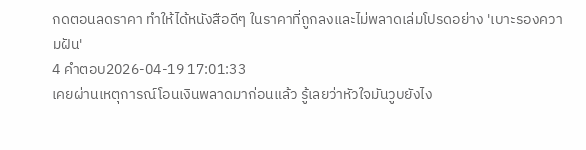กดตอนลดราคา ทำให้ได้หนังสือดีๆ ในราคาที่ถูกลงและไม่พลาดเล่มโปรดอย่าง 'เบาะรองความฝัน'
4 คำตอบ2026-04-19 17:01:33
เคยผ่านเหตุการณ์โอนเงินพลาดมาก่อนแล้ว รู้เลยว่าหัวใจมันวูบยังไง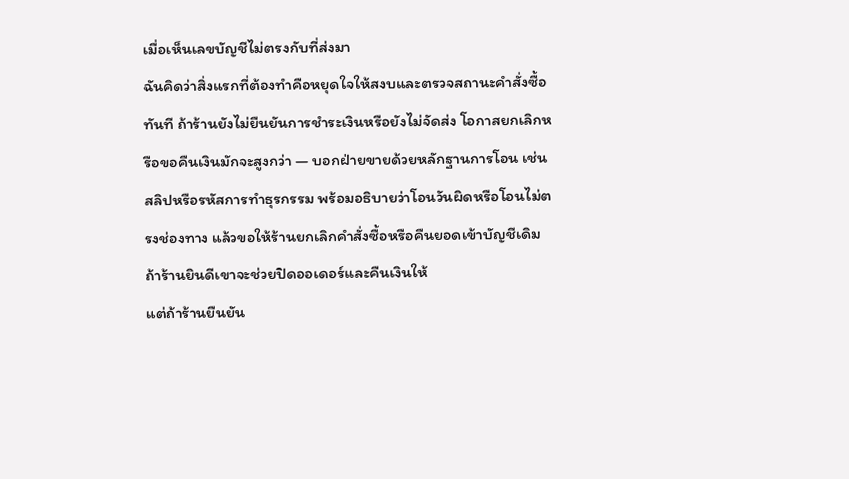เมื่อเห็นเลขบัญชีไม่ตรงกับที่ส่งมา
ฉันคิดว่าสิ่งแรกที่ต้องทำคือหยุดใจให้สงบและตรวจสถานะคำสั่งซื้อทันที ถ้าร้านยังไม่ยืนยันการชำระเงินหรือยังไม่จัดส่ง โอกาสยกเลิกหรือขอคืนเงินมักจะสูงกว่า — บอกฝ่ายขายด้วยหลักฐานการโอน เช่น สลิปหรือรหัสการทำธุรกรรม พร้อมอธิบายว่าโอนวันผิดหรือโอนไม่ตรงช่องทาง แล้วขอให้ร้านยกเลิกคำสั่งซื้อหรือคืนยอดเข้าบัญชีเดิม ถ้าร้านยินดีเขาจะช่วยปิดออเดอร์และคืนเงินให้
แต่ถ้าร้านยืนยัน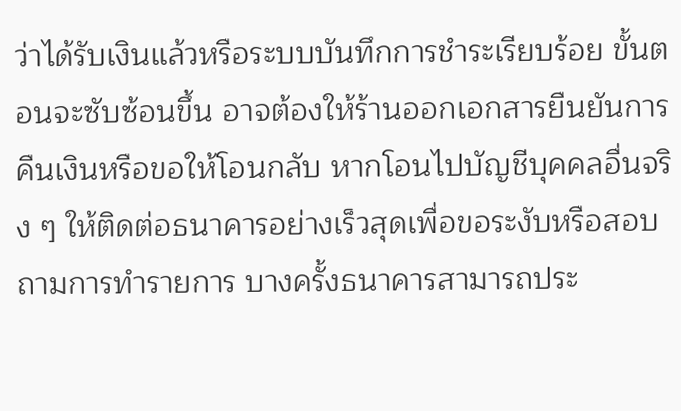ว่าได้รับเงินแล้วหรือระบบบันทึกการชำระเรียบร้อย ขั้นตอนจะซับซ้อนขึ้น อาจต้องให้ร้านออกเอกสารยืนยันการคืนเงินหรือขอให้โอนกลับ หากโอนไปบัญชีบุคคลอื่นจริง ๆ ให้ติดต่อธนาคารอย่างเร็วสุดเพื่อขอระงับหรือสอบถามการทำรายการ บางครั้งธนาคารสามารถประ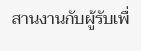สานงานกับผู้รับเพื่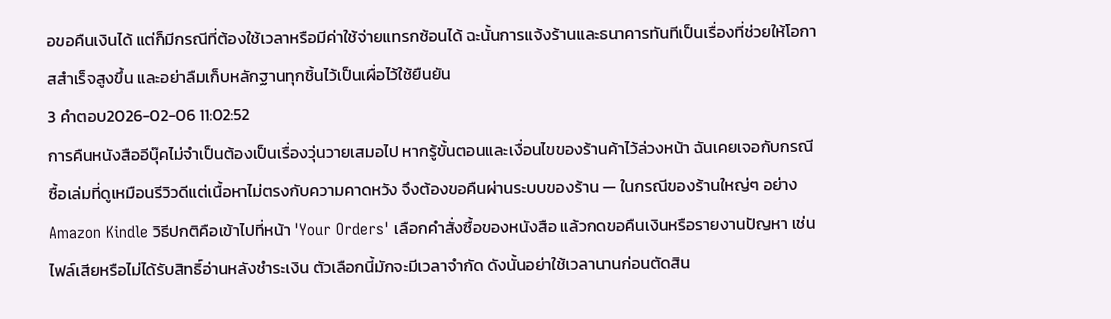อขอคืนเงินได้ แต่ก็มีกรณีที่ต้องใช้เวลาหรือมีค่าใช้จ่ายแทรกซ้อนได้ ฉะนั้นการแจ้งร้านและธนาคารทันทีเป็นเรื่องที่ช่วยให้โอกาสสำเร็จสูงขึ้น และอย่าลืมเก็บหลักฐานทุกชิ้นไว้เป็นเผื่อไว้ใช้ยืนยัน
3 คำตอบ2026-02-06 11:02:52
การคืนหนังสืออีบุ๊คไม่จำเป็นต้องเป็นเรื่องวุ่นวายเสมอไป หากรู้ขั้นตอนและเงื่อนไขของร้านค้าไว้ล่วงหน้า ฉันเคยเจอกับกรณีซื้อเล่มที่ดูเหมือนรีวิวดีแต่เนื้อหาไม่ตรงกับความคาดหวัง จึงต้องขอคืนผ่านระบบของร้าน — ในกรณีของร้านใหญ่ๆ อย่าง Amazon Kindle วิธีปกติคือเข้าไปที่หน้า 'Your Orders' เลือกคำสั่งซื้อของหนังสือ แล้วกดขอคืนเงินหรือรายงานปัญหา เช่น ไฟล์เสียหรือไม่ได้รับสิทธิ์อ่านหลังชำระเงิน ตัวเลือกนี้มักจะมีเวลาจำกัด ดังนั้นอย่าใช้เวลานานก่อนตัดสิน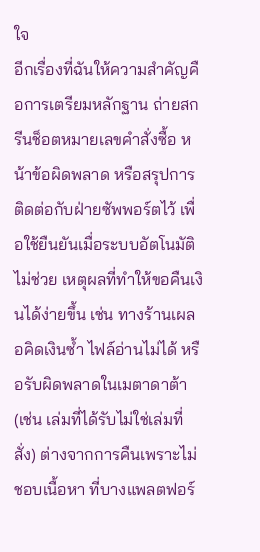ใจ
อีกเรื่องที่ฉันให้ความสำคัญคือการเตรียมหลักฐาน ถ่ายสกรีนช็อตหมายเลขคำสั่งซื้อ หน้าข้อผิดพลาด หรือสรุปการติดต่อกับฝ่ายซัพพอร์ตไว้ เพื่อใช้ยืนยันเมื่อระบบอัตโนมัติไม่ช่วย เหตุผลที่ทำให้ขอคืนเงินได้ง่ายขึ้น เช่น ทางร้านเผลอคิดเงินซ้ำ ไฟล์อ่านไม่ได้ หรือรับผิดพลาดในเมตาดาต้า (เช่น เล่มที่ได้รับไม่ใช่เล่มที่สั่ง) ต่างจากการคืนเพราะไม่ชอบเนื้อหา ที่บางแพลตฟอร์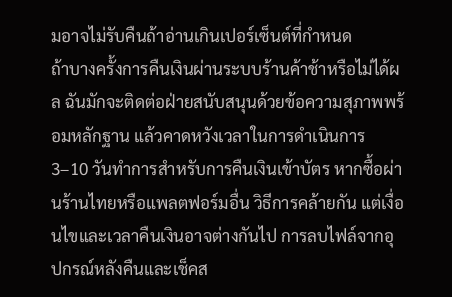มอาจไม่รับคืนถ้าอ่านเกินเปอร์เซ็นต์ที่กำหนด
ถ้าบางครั้งการคืนเงินผ่านระบบร้านค้าช้าหรือไม่ได้ผล ฉันมักจะติดต่อฝ่ายสนับสนุนด้วยข้อความสุภาพพร้อมหลักฐาน แล้วคาดหวังเวลาในการดำเนินการ 3–10 วันทำการสำหรับการคืนเงินเข้าบัตร หากซื้อผ่านร้านไทยหรือแพลตฟอร์มอื่น วิธีการคล้ายกัน แต่เงื่อนไขและเวลาคืนเงินอาจต่างกันไป การลบไฟล์จากอุปกรณ์หลังคืนและเช็คส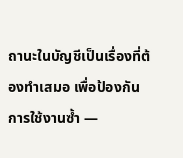ถานะในบัญชีเป็นเรื่องที่ต้องทำเสมอ เพื่อป้องกันการใช้งานซ้ำ —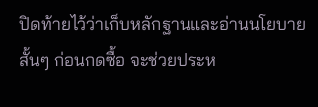ปิดท้ายไว้ว่าเก็บหลักฐานและอ่านนโยบายสั้นๆ ก่อนกดซื้อ จะช่วยประห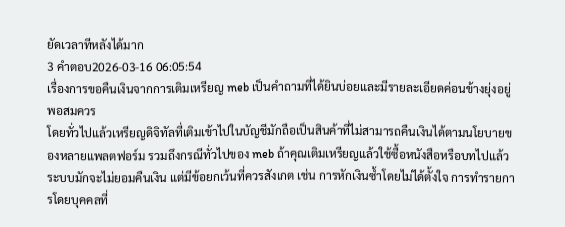ยัดเวลาทีหลังได้มาก
3 คำตอบ2026-03-16 06:05:54
เรื่องการขอคืนเงินจากการเติมเหรียญ meb เป็นคำถามที่ได้ยินบ่อยและมีรายละเอียดค่อนข้างยุ่งอยู่พอสมควร
โดยทั่วไปแล้วเหรียญดิจิทัลที่เติมเข้าไปในบัญชีมักถือเป็นสินค้าที่ไม่สามารถคืนเงินได้ตามนโยบายของหลายแพลตฟอร์ม รวมถึงกรณีทั่วไปของ meb ถ้าคุณเติมเหรียญแล้วใช้ซื้อหนังสือหรือบทไปแล้ว ระบบมักจะไม่ยอมคืนเงิน แต่มีข้อยกเว้นที่ควรสังเกต เช่น การหักเงินซ้ำโดยไม่ได้ตั้งใจ การทำรายการโดยบุคคลที่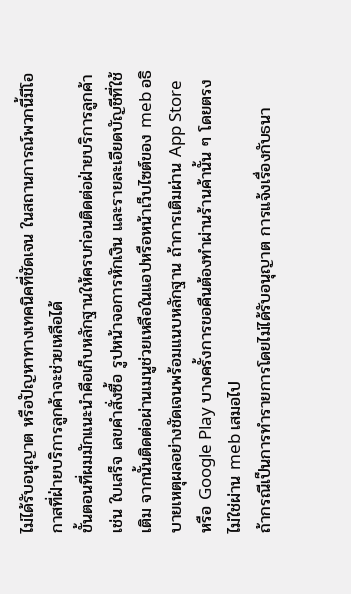ไม่ได้รับอนุญาต หรือปัญหาทางเทคนิคที่ชัดเจน ในสถานการณ์พวกนี้มีโอกาสที่ฝ่ายบริการลูกค้าจะช่วยเหลือได้
ขั้นตอนที่ผมมักแนะนำคือเก็บหลักฐานให้ครบก่อนติดต่อฝ่ายบริการลูกค้า เช่น ใบเสร็จ เลขคำสั่งซื้อ รูปหน้าจอการหักเงิน และรายละเอียดบัญชีที่ใช้เติม จากนั้นติดต่อผ่านเมนูช่วยเหลือในแอปหรือหน้าเว็บไซต์ของ meb อธิบายเหตุผลอย่างชัดเจนพร้อมแนบหลักฐาน ถ้าการเติมผ่าน App Store หรือ Google Play บางครั้งการขอคืนต้องทำผ่านร้านค้านั้น ๆ โดยตรง ไม่ใช่ผ่าน meb เสมอไป
ถ้ากรณีเป็นการทำรายการโดยไม่ได้รับอนุญาต การแจ้งเรื่องกับธนา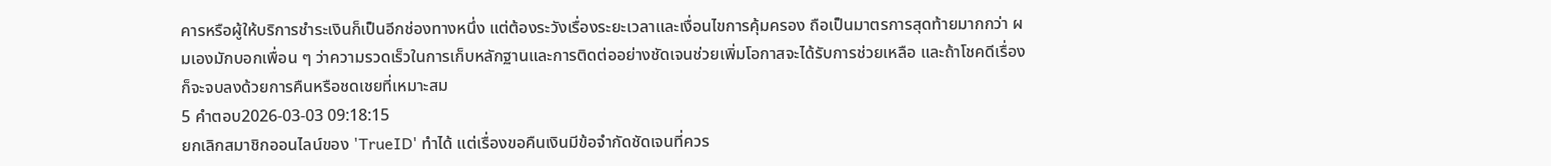คารหรือผู้ให้บริการชำระเงินก็เป็นอีกช่องทางหนึ่ง แต่ต้องระวังเรื่องระยะเวลาและเงื่อนไขการคุ้มครอง ถือเป็นมาตรการสุดท้ายมากกว่า ผมเองมักบอกเพื่อน ๆ ว่าความรวดเร็วในการเก็บหลักฐานและการติดต่ออย่างชัดเจนช่วยเพิ่มโอกาสจะได้รับการช่วยเหลือ และถ้าโชคดีเรื่องก็จะจบลงด้วยการคืนหรือชดเชยที่เหมาะสม
5 คำตอบ2026-03-03 09:18:15
ยกเลิกสมาชิกออนไลน์ของ 'TrueID' ทำได้ แต่เรื่องขอคืนเงินมีข้อจำกัดชัดเจนที่ควร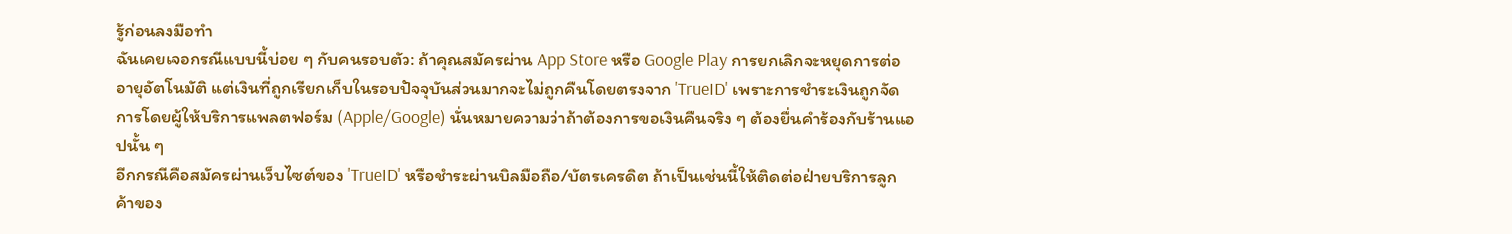รู้ก่อนลงมือทำ
ฉันเคยเจอกรณีแบบนี้บ่อย ๆ กับคนรอบตัว: ถ้าคุณสมัครผ่าน App Store หรือ Google Play การยกเลิกจะหยุดการต่ออายุอัตโนมัติ แต่เงินที่ถูกเรียกเก็บในรอบปัจจุบันส่วนมากจะไม่ถูกคืนโดยตรงจาก 'TrueID' เพราะการชำระเงินถูกจัดการโดยผู้ให้บริการแพลตฟอร์ม (Apple/Google) นั่นหมายความว่าถ้าต้องการขอเงินคืนจริง ๆ ต้องยื่นคำร้องกับร้านแอปนั้น ๆ
อีกกรณีคือสมัครผ่านเว็บไซต์ของ 'TrueID' หรือชำระผ่านบิลมือถือ/บัตรเครดิต ถ้าเป็นเช่นนี้ให้ติดต่อฝ่ายบริการลูกค้าของ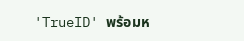'TrueID' พร้อมห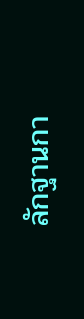ลักฐานกา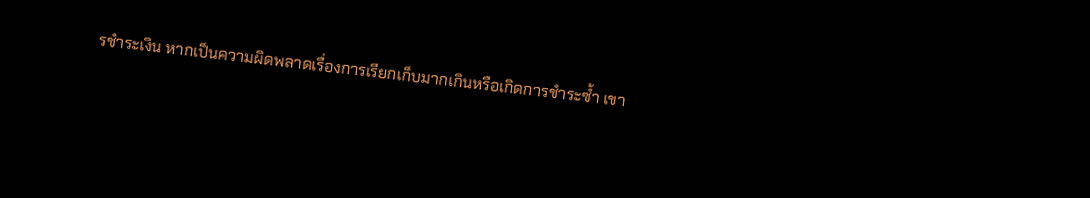รชำระเงิน หากเป็นความผิดพลาดเรื่องการเรียกเก็บมากเกินหรือเกิดการชำระซ้ำ เขา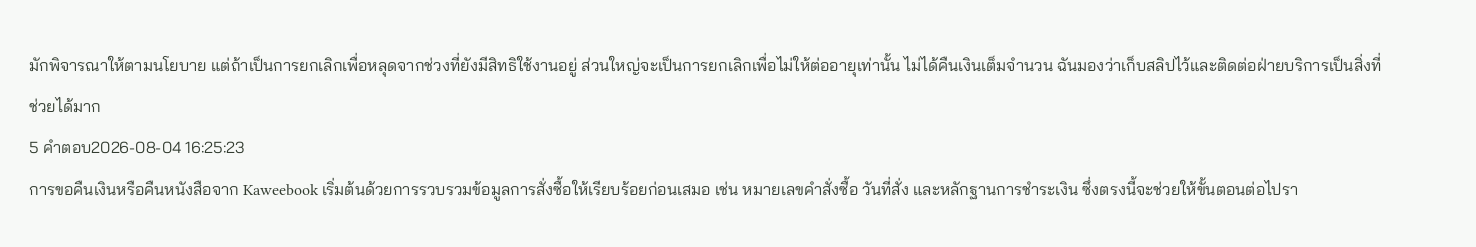มักพิจารณาให้ตามนโยบาย แต่ถ้าเป็นการยกเลิกเพื่อหลุดจากช่วงที่ยังมีสิทธิใช้งานอยู่ ส่วนใหญ่จะเป็นการยกเลิกเพื่อไม่ให้ต่ออายุเท่านั้น ไม่ได้คืนเงินเต็มจำนวน ฉันมองว่าเก็บสลิปไว้และติดต่อฝ่ายบริการเป็นสิ่งที่ช่วยได้มาก
5 คำตอบ2026-08-04 16:25:23
การขอคืนเงินหรือคืนหนังสือจาก Kaweebook เริ่มต้นด้วยการรวบรวมข้อมูลการสั่งซื้อให้เรียบร้อยก่อนเสมอ เช่น หมายเลขคำสั่งซื้อ วันที่สั่ง และหลักฐานการชำระเงิน ซึ่งตรงนี้จะช่วยให้ขั้นตอนต่อไปรา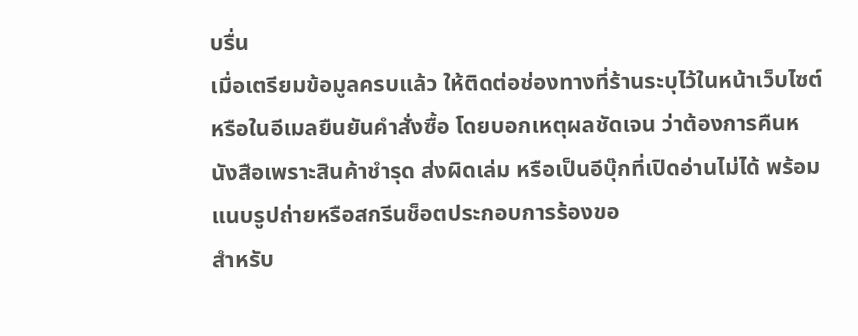บรื่น
เมื่อเตรียมข้อมูลครบแล้ว ให้ติดต่อช่องทางที่ร้านระบุไว้ในหน้าเว็บไซต์หรือในอีเมลยืนยันคำสั่งซื้อ โดยบอกเหตุผลชัดเจน ว่าต้องการคืนหนังสือเพราะสินค้าชำรุด ส่งผิดเล่ม หรือเป็นอีบุ๊กที่เปิดอ่านไม่ได้ พร้อมแนบรูปถ่ายหรือสกรีนช็อตประกอบการร้องขอ
สำหรับ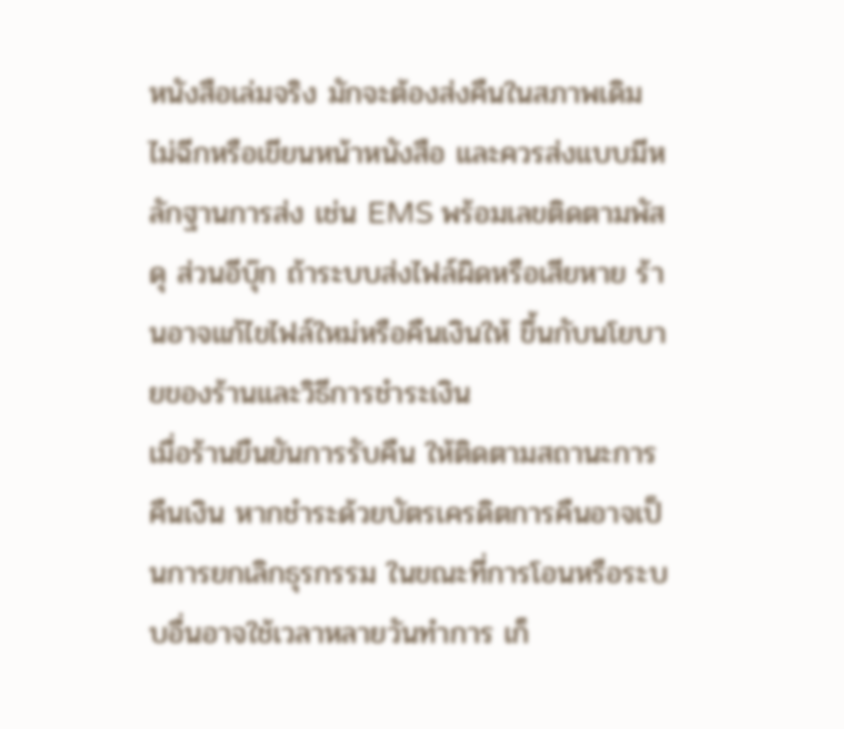หนังสือเล่มจริง มักจะต้องส่งคืนในสภาพเดิม ไม่ฉีกหรือเขียนหน้าหนังสือ และควรส่งแบบมีหลักฐานการส่ง เช่น EMS พร้อมเลขติดตามพัสดุ ส่วนอีบุ๊ก ถ้าระบบส่งไฟล์ผิดหรือเสียหาย ร้านอาจแก้ไขไฟล์ใหม่หรือคืนเงินให้ ขึ้นกับนโยบายของร้านและวิธีการชำระเงิน
เมื่อร้านยืนยันการรับคืน ให้ติดตามสถานะการคืนเงิน หากชำระด้วยบัตรเครดิตการคืนอาจเป็นการยกเลิกธุรกรรม ในขณะที่การโอนหรือระบบอื่นอาจใช้เวลาหลายวันทำการ เก็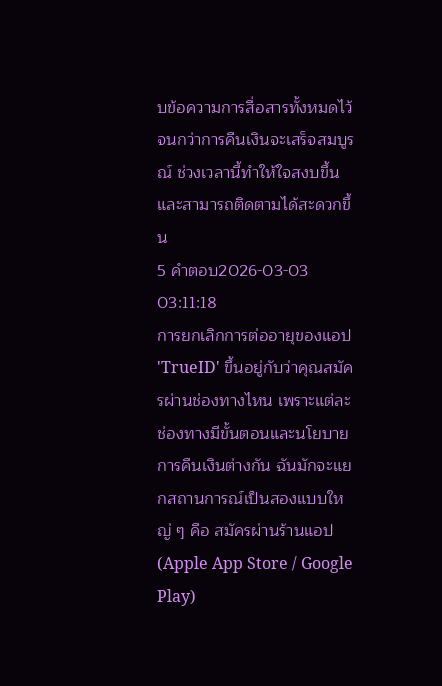บข้อความการสื่อสารทั้งหมดไว้จนกว่าการคืนเงินจะเสร็จสมบูรณ์ ช่วงเวลานี้ทำให้ใจสงบขึ้นและสามารถติดตามได้สะดวกขึ้น
5 คำตอบ2026-03-03 03:11:18
การยกเลิกการต่ออายุของแอป 'TrueID' ขึ้นอยู่กับว่าคุณสมัครผ่านช่องทางไหน เพราะแต่ละช่องทางมีขั้นตอนและนโยบายการคืนเงินต่างกัน ฉันมักจะแยกสถานการณ์เป็นสองแบบใหญ่ ๆ คือ สมัครผ่านร้านแอป (Apple App Store / Google Play)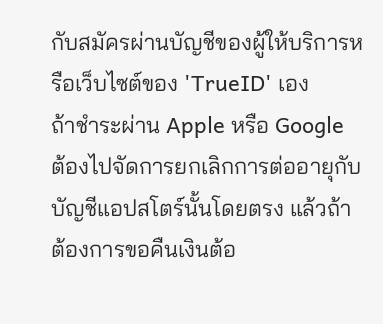กับสมัครผ่านบัญชีของผู้ให้บริการหรือเว็บไซต์ของ 'TrueID' เอง
ถ้าชำระผ่าน Apple หรือ Google ต้องไปจัดการยกเลิกการต่ออายุกับบัญชีแอปสโตร์นั้นโดยตรง แล้วถ้าต้องการขอคืนเงินต้อ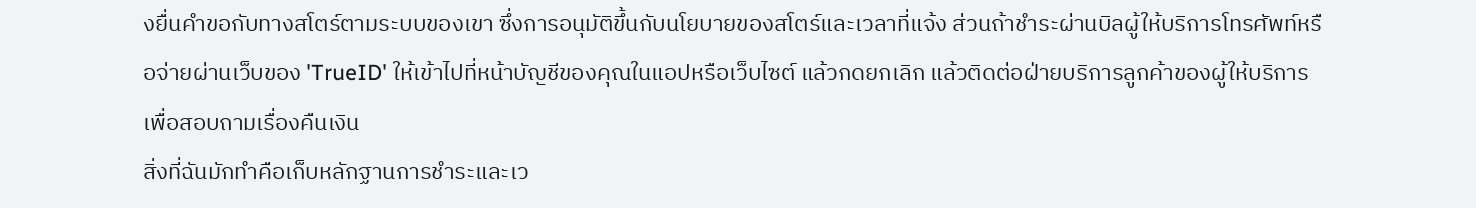งยื่นคำขอกับทางสโตร์ตามระบบของเขา ซึ่งการอนุมัติขึ้นกับนโยบายของสโตร์และเวลาที่แจ้ง ส่วนถ้าชำระผ่านบิลผู้ให้บริการโทรศัพท์หรือจ่ายผ่านเว็บของ 'TrueID' ให้เข้าไปที่หน้าบัญชีของคุณในแอปหรือเว็บไซต์ แล้วกดยกเลิก แล้วติดต่อฝ่ายบริการลูกค้าของผู้ให้บริการเพื่อสอบถามเรื่องคืนเงิน
สิ่งที่ฉันมักทำคือเก็บหลักฐานการชำระและเว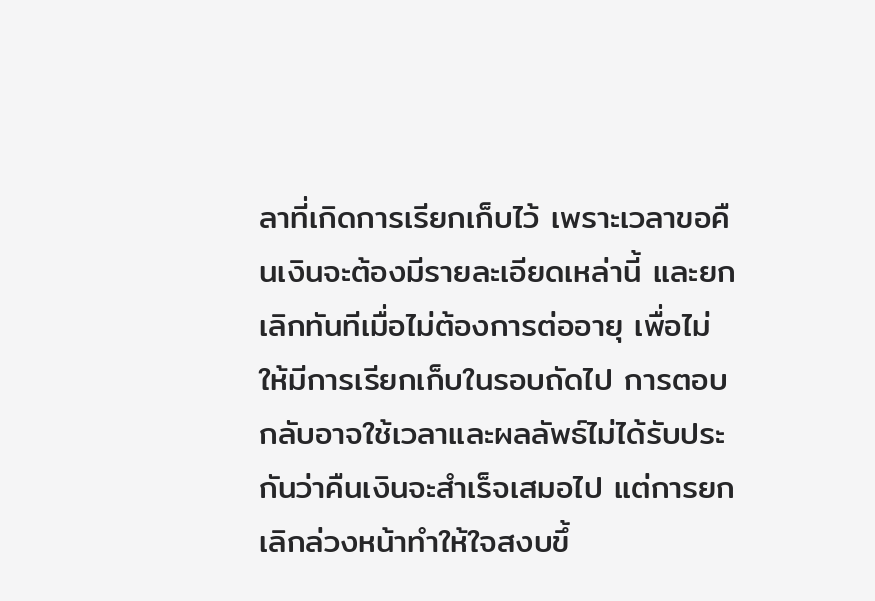ลาที่เกิดการเรียกเก็บไว้ เพราะเวลาขอคืนเงินจะต้องมีรายละเอียดเหล่านี้ และยกเลิกทันทีเมื่อไม่ต้องการต่ออายุ เพื่อไม่ให้มีการเรียกเก็บในรอบถัดไป การตอบกลับอาจใช้เวลาและผลลัพธ์ไม่ได้รับประกันว่าคืนเงินจะสำเร็จเสมอไป แต่การยกเลิกล่วงหน้าทำให้ใจสงบขึ้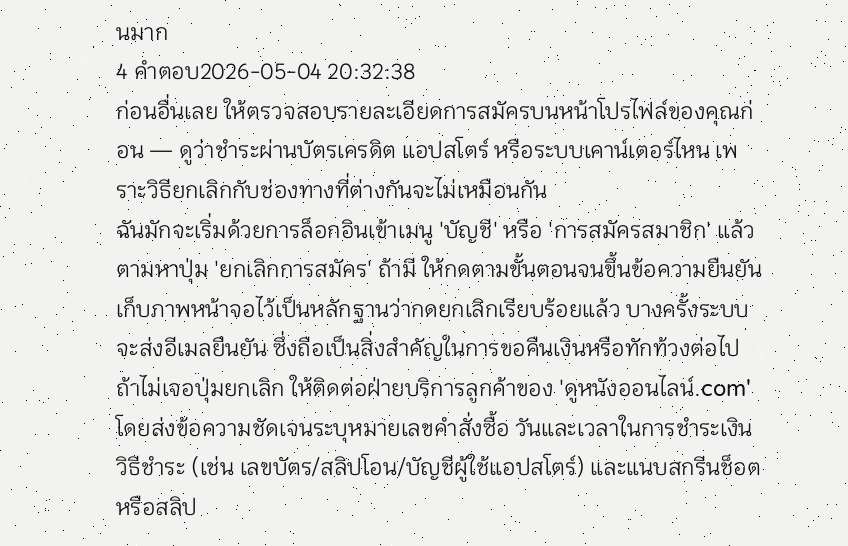นมาก
4 คำตอบ2026-05-04 20:32:38
ก่อนอื่นเลย ให้ตรวจสอบรายละเอียดการสมัครบนหน้าโปรไฟล์ของคุณก่อน — ดูว่าชำระผ่านบัตรเครดิต แอปสโตร์ หรือระบบเคาน์เตอร์ไหน เพราะวิธียกเลิกกับช่องทางที่ต่างกันจะไม่เหมือนกัน
ฉันมักจะเริ่มด้วยการล็อกอินเข้าเมนู 'บัญชี' หรือ 'การสมัครสมาชิก' แล้วตามหาปุ่ม 'ยกเลิกการสมัคร' ถ้ามี ให้กดตามขั้นตอนจนขึ้นข้อความยืนยัน เก็บภาพหน้าจอไว้เป็นหลักฐานว่ากดยกเลิกเรียบร้อยแล้ว บางครั้งระบบจะส่งอีเมลยืนยัน ซึ่งถือเป็นสิ่งสำคัญในการขอคืนเงินหรือทักท้วงต่อไป
ถ้าไม่เจอปุ่มยกเลิก ให้ติดต่อฝ่ายบริการลูกค้าของ 'ดูหนังออนไลน์.com' โดยส่งข้อความชัดเจนระบุหมายเลขคำสั่งซื้อ วันและเวลาในการชำระเงิน วิธีชำระ (เช่น เลขบัตร/สลิปโอน/บัญชีผู้ใช้แอปสโตร์) และแนบสกรีนช็อตหรือสลิป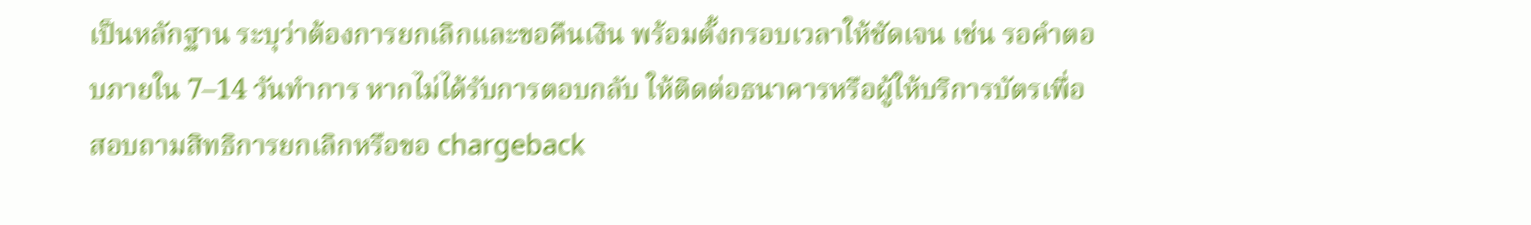เป็นหลักฐาน ระบุว่าต้องการยกเลิกและขอคืนเงิน พร้อมตั้งกรอบเวลาให้ชัดเจน เช่น รอคำตอบภายใน 7–14 วันทำการ หากไม่ได้รับการตอบกลับ ให้ติดต่อธนาคารหรือผู้ให้บริการบัตรเพื่อสอบถามสิทธิการยกเลิกหรือขอ chargeback